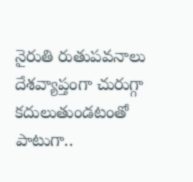నైరుతి రుతుపవనాలు దేశవ్యాప్తంగా చురుగ్గా కదులుతుండటంతో పాటుగా..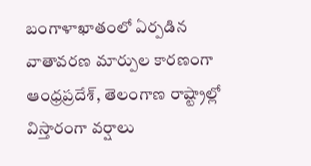బంగాళాఖాతంలో ఏర్పడిన వాతావరణ మార్పుల కారణంగా ఆంధ్రప్రదేశ్, తెలంగాణ రాష్ట్రాల్లో విస్తారంగా వర్షాలు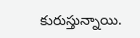కురుస్తున్నాయి.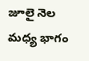జూలై నెల మధ్య భాగం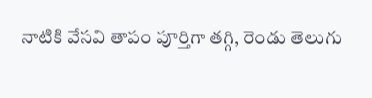నాటికి వేసవి తాపం పూర్తిగా తగ్గి, రెండు తెలుగు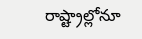రాష్ట్రాల్లోనూ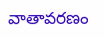వాతావరణం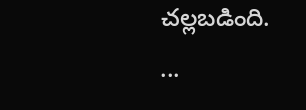చల్లబడింది.
...